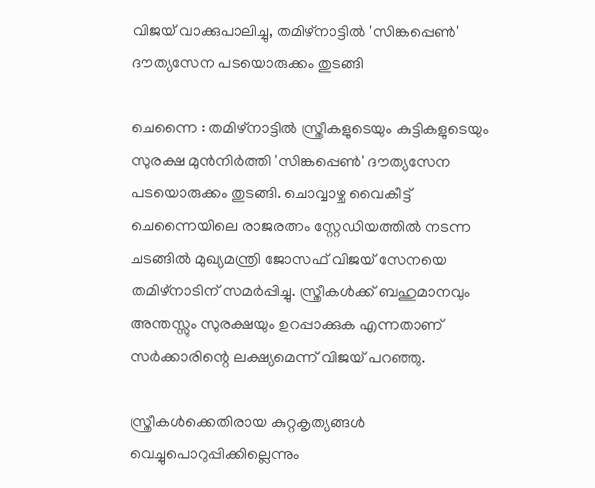വിജയ് വാക്കുപാലിച്ചു, തമിഴ്നാട്ടിൽ 'സിങ്കപ്പെൺ' ദൗത്യസേന പടയൊരുക്കം തുടങ്ങി

ചെന്നൈ : തമിഴ്നാട്ടിൽ സ്ത്രീകളുടെയും കുട്ടികളുടെയും സുരക്ഷ മുൻനിർത്തി 'സിങ്കപ്പെൺ' ദൗത്യസേന പടയൊരുക്കം തുടങ്ങി. ചൊവ്വാഴ്ച വൈകീട്ട് ചെന്നൈയിലെ രാജരത്നം സ്റ്റേഡിയത്തിൽ നടന്ന ചടങ്ങിൽ മുഖ്യമന്ത്രി ജോസഫ് വിജയ് സേനയെ തമിഴ്നാടിന് സമർപ്പിച്ചു. സ്ത്രീകൾക്ക് ബഹുമാനവും അന്തസ്സും സുരക്ഷയും ഉറപ്പാക്കുക എന്നതാണ് സർക്കാരിന്റെ ലക്ഷ്യമെന്ന് വിജയ് പറഞ്ഞു.

സ്ത്രീകൾക്കെതിരായ കുറ്റകൃത്യങ്ങൾ വെച്ചുപൊറുപ്പിക്കില്ലെന്നും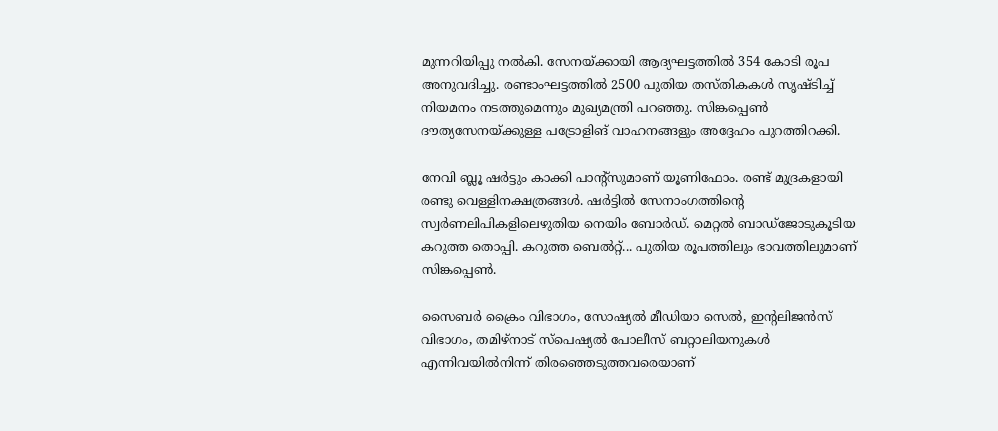മുന്നറിയിപ്പു നൽകി. സേനയ്ക്കായി ആദ്യഘട്ടത്തിൽ 354 കോടി രൂപ അനുവദിച്ചു. രണ്ടാംഘട്ടത്തിൽ 2500 പുതിയ തസ്തികകൾ സൃഷ്ടിച്ച് നിയമനം നടത്തുമെന്നും മുഖ്യമന്ത്രി പറഞ്ഞു. സിങ്കപ്പെൺ ദൗത്യസേനയ്ക്കുള്ള പട്രോളിങ് വാഹനങ്ങളും അദ്ദേഹം പുറത്തിറക്കി.

നേവി ബ്ലൂ ഷർട്ടും കാക്കി പാന്റ്‌സുമാണ് യൂണിഫോം. രണ്ട്‌ മുദ്രകളായി രണ്ടു വെള്ളിനക്ഷത്രങ്ങൾ. ഷർട്ടിൽ സേനാംഗത്തിന്റെ സ്വർണലിപികളിലെഴുതിയ നെയിം ബോർഡ്. മെറ്റൽ ബാഡ്ജോടുകൂടിയ കറുത്ത തൊപ്പി. കറുത്ത ബെൽറ്റ്... പുതിയ രൂപത്തിലും ഭാവത്തിലുമാണ് സിങ്കപ്പെൺ.

സൈബർ ക്രൈം വിഭാഗം, സോഷ്യൽ മീഡിയാ സെൽ, ഇന്റലിജൻസ് വിഭാഗം, തമിഴ്‌നാട് സ്‌പെഷ്യൽ പോലീസ് ബറ്റാലിയനുകൾ എന്നിവയിൽനിന്ന് തിരഞ്ഞെടുത്തവരെയാണ്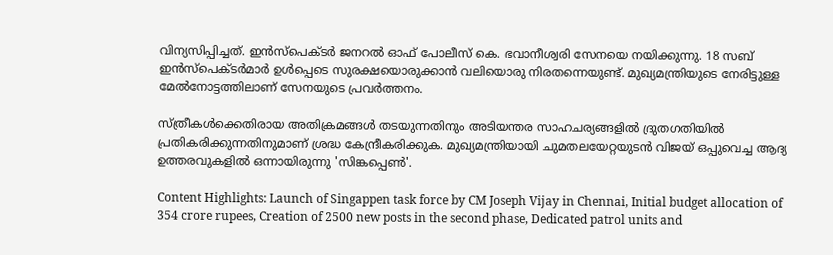വിന്യസിപ്പിച്ചത്. ഇൻസ്‌പെക്ടർ ജനറൽ ഓഫ് പോലീസ് കെ. ഭവാനീശ്വരി സേനയെ നയിക്കുന്നു. 18 സബ് ഇൻസ്‌പെക്ടർമാർ ഉൾപ്പെടെ സുരക്ഷയൊരുക്കാൻ വലിയൊരു നിരതന്നെയുണ്ട്. മുഖ്യമന്ത്രിയുടെ നേരിട്ടുള്ള മേൽനോട്ടത്തിലാണ് സേനയുടെ പ്രവർത്തനം.

സ്ത്രീകൾക്കെതിരായ അതിക്രമങ്ങൾ തടയുന്നതിനും അടിയന്തര സാഹചര്യങ്ങളിൽ ദ്രുതഗതിയിൽ പ്രതികരിക്കുന്നതിനുമാണ് ശ്രദ്ധ കേന്ദ്രീകരിക്കുക. മുഖ്യമന്ത്രിയായി ചുമതലയേറ്റയുടൻ വിജയ് ഒപ്പുവെച്ച ആദ്യ ഉത്തരവുകളിൽ ഒന്നായിരുന്നു 'സിങ്കപ്പെൺ'.

Content Highlights: Launch of Singappen task force by CM Joseph Vijay in Chennai, Initial budget allocation of 354 crore rupees, Creation of 2500 new posts in the second phase, Dedicated patrol units and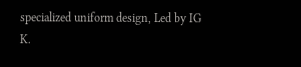specialized uniform design, Led by IG K.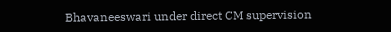Bhavaneeswari under direct CM supervision